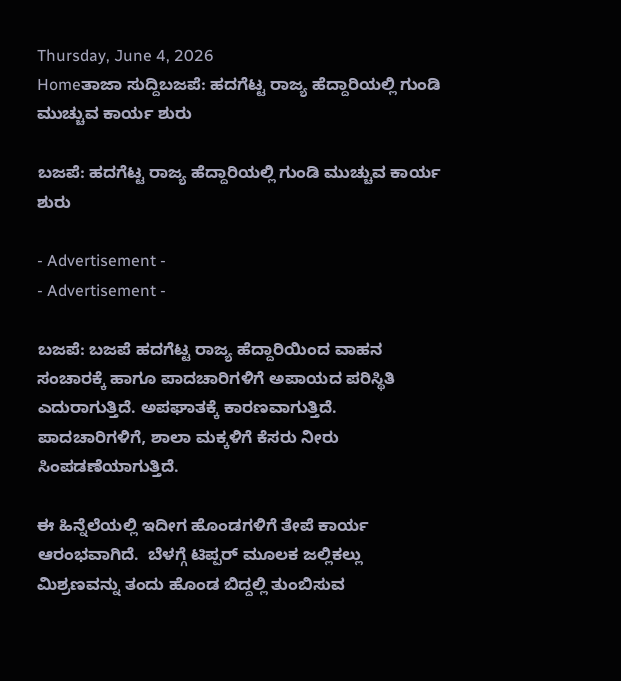Thursday, June 4, 2026
Homeತಾಜಾ ಸುದ್ದಿಬಜಪೆ: ಹದಗೆಟ್ಟ ರಾಜ್ಯ ಹೆದ್ದಾರಿಯಲ್ಲಿ ಗುಂಡಿ ಮುಚ್ಚುವ ಕಾರ್ಯ ಶುರು

ಬಜಪೆ: ಹದಗೆಟ್ಟ ರಾಜ್ಯ ಹೆದ್ದಾರಿಯಲ್ಲಿ ಗುಂಡಿ ಮುಚ್ಚುವ ಕಾರ್ಯ ಶುರು

- Advertisement -
- Advertisement -

ಬಜಪೆ: ಬಜಪೆ ಹದಗೆಟ್ಟ ರಾಜ್ಯ ಹೆದ್ದಾರಿಯಿಂದ ವಾಹನ ಸಂಚಾರಕ್ಕೆ ಹಾಗೂ ಪಾದಚಾರಿಗಳಿಗೆ ಅಪಾಯದ ಪರಿಸ್ಥಿತಿ ಎದುರಾಗುತ್ತಿದೆ. ಅಪಘಾತಕ್ಕೆ ಕಾರಣವಾಗುತ್ತಿದೆ. ಪಾದಚಾರಿಗಳಿಗೆ, ಶಾಲಾ ಮಕ್ಕಳಿಗೆ ಕೆಸರು ನೀರು ಸಿಂಪಡಣೆಯಾಗುತ್ತಿದೆ.

ಈ ಹಿನ್ನೆಲೆಯಲ್ಲಿ ಇದೀಗ ಹೊಂಡಗಳಿಗೆ ತೇಪೆ ಕಾರ್ಯ ಆರಂಭವಾಗಿದೆ.  ಬೆಳಗ್ಗೆ ಟಿಪ್ಪರ್ ಮೂಲಕ ಜಲ್ಲಿಕಲ್ಲು ಮಿಶ್ರಣವನ್ನು ತಂದು ಹೊಂಡ ಬಿದ್ದಲ್ಲಿ ತುಂಬಿಸುವ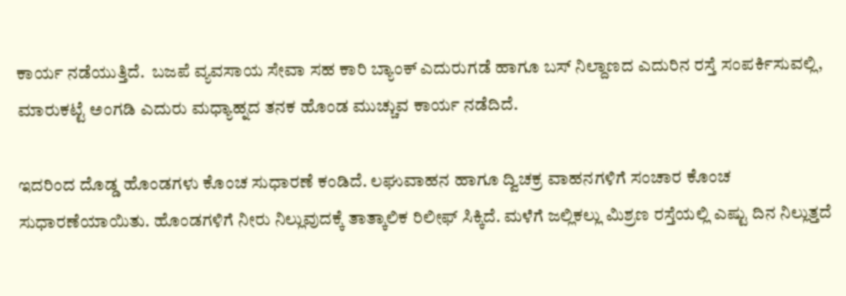ಕಾರ್ಯ ನಡೆಯುತ್ತಿದೆ.  ಬಜಪೆ ವ್ಯವಸಾಯ ಸೇವಾ ಸಹ ಕಾರಿ ಬ್ಯಾಂಕ್ ಎದುರುಗಡೆ ಹಾಗೂ ಬಸ್ ನಿಲ್ದಾಣದ ಎದುರಿನ ರಸ್ತೆ ಸಂಪರ್ಕಿಸುವಲ್ಲಿ, ಮಾರುಕಟ್ಟೆ ಅಂಗಡಿ ಎದುರು ಮಧ್ಯಾಹ್ನದ ತನಕ ಹೊಂಡ ಮುಚ್ಚುವ ಕಾರ್ಯ ನಡೆದಿದೆ.

ಇದರಿಂದ ದೊಡ್ಡ ಹೊಂಡಗಳು ಕೊಂಚ ಸುಧಾರಣೆ ಕಂಡಿದೆ. ಲಘುವಾಹನ ಹಾಗೂ ದ್ವಿಚಕ್ರ ವಾಹನಗಳಿಗೆ ಸಂಚಾರ ಕೊಂಚ ಸುಧಾರಣೆಯಾಯಿತು. ಹೊಂಡಗಳಿಗೆ ನೀರು ನಿಲ್ಲುವುದಕ್ಕೆ ತಾತ್ಕಾಲಿಕ ರಿಲೀಫ್ ಸಿಕ್ಕಿದೆ. ಮಳೆಗೆ ಜಲ್ಲಿಕಲ್ಲು ಮಿಶ್ರಣ ರಸ್ತೆಯಲ್ಲಿ ಎಷ್ಟು ದಿನ ನಿಲ್ಲುತ್ತದೆ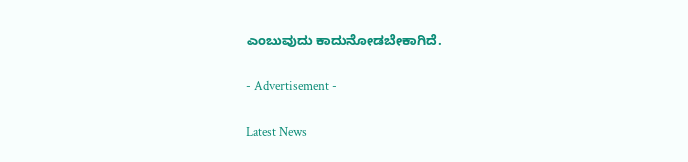ಎಂಬುವುದು ಕಾದುನೋಡಬೇಕಾಗಿದೆ.

- Advertisement -

Latest News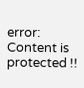error: Content is protected !!